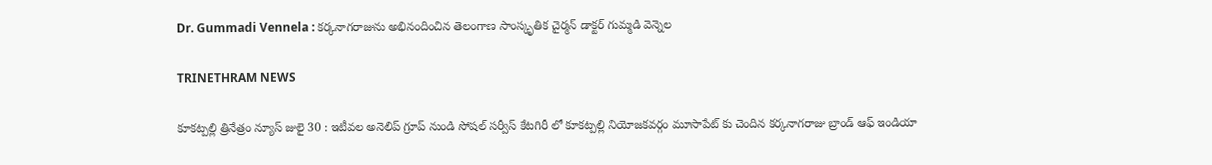Dr. Gummadi Vennela : కర్కనాగరాజును అభినందించిన తెలంగాణ సాంస్కృతిక చైర్మన్ డాక్టర్ గుమ్మడి వెన్నెల

TRINETHRAM NEWS

కూకట్పల్లి త్రినేత్రం న్యూస్ జులై 30 : ఇటీవల అనెలిప్ గ్రూప్ నుండి సోషల్ సర్వీస్ కేటగిరీ లో కూకట్పల్లి నియోజకవర్గం మూసాపేట్ కు చెందిన కర్కనాగరాజు బ్రాండ్ ఆఫ్ ఇండియా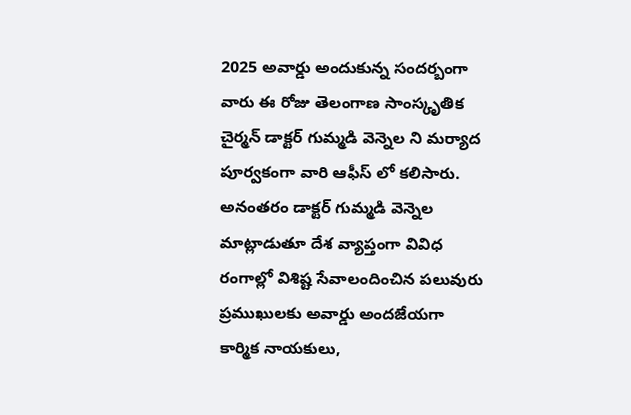2025 అవార్డు అందుకున్న సందర్బంగా వారు ఈ రోజు తెలంగాణ సాంస్కృతిక చైర్మన్ డాక్టర్ గుమ్మడి వెన్నెల ని మర్యాద పూర్వకంగా వారి ఆఫీస్ లో కలిసారు. అనంతరం డాక్టర్ గుమ్మడి వెన్నెల మాట్లాడుతూ దేశ వ్యాప్తంగా వివిధ రంగాల్లో విశిష్ట సేవాలందించిన పలువురు ప్రముఖులకు అవార్డు అందజేయగా కార్మిక నాయకులు,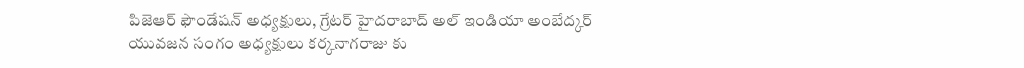పిజెఆర్ ఫౌండేషన్ అధ్యక్షులు, గ్రేటర్ హైదరాబాద్ అల్ ఇండియా అంబేద్కర్ యువజన సంగం అధ్యక్షులు కర్కనాగరాజు కు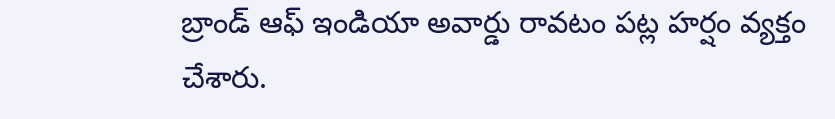బ్రాండ్ ఆఫ్ ఇండియా అవార్డు రావటం పట్ల హర్షం వ్యక్తం చేశారు.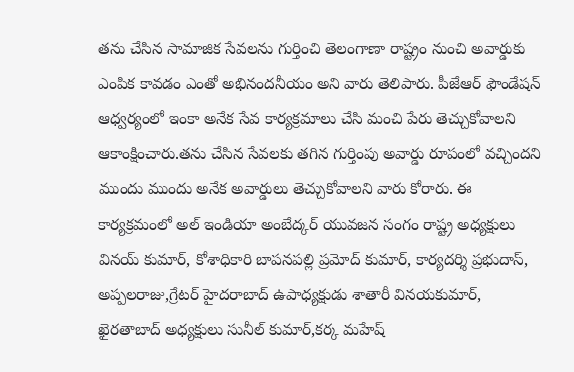తను చేసిన సామాజిక సేవలను గుర్తించి తెలంగాణా రాష్ట్రం నుంచి అవార్డుకు ఎంపిక కావడం ఎంతో అభినందనీయం అని వారు తెలిపారు. పీజేఆర్ ఫౌండేషన్ ఆధ్వర్యంలో ఇంకా అనేక సేవ కార్యక్రమాలు చేసి మంచి పేరు తెచ్చుకోవాలని ఆకాంక్షించారు.తను చేసిన సేవలకు తగిన గుర్తింపు అవార్డు రూపంలో వచ్చిందని ముందు ముందు అనేక అవార్డులు తెచ్చుకోవాలని వారు కోరారు. ఈ కార్యక్రమంలో అల్ ఇండియా అంబేద్కర్ యువజన సంగం రాష్ట్ర అధ్యక్షులు వినయ్ కుమార్, కోశాధికారి బాపనపల్లి ప్రమోద్ కుమార్, కార్యదర్శి ప్రభుదాస్, అప్పలరాజు,గ్రేటర్ హైదరాబాద్ ఉపాధ్యక్షుడు శాతారీ వినయకుమార్, ఖైరతాబాద్ అధ్యక్షులు సునీల్ కుమార్,కర్క మహేష్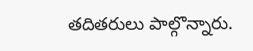తదితరులు పాల్గొన్నారు.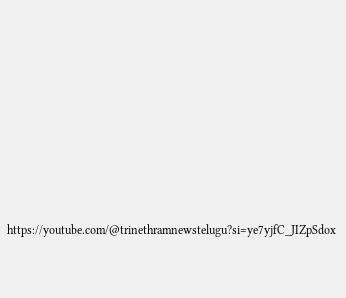https://youtube.com/@trinethramnewstelugu?si=ye7yjfC_JIZpSdox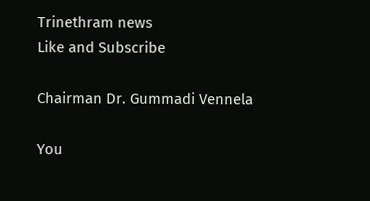Trinethram news
Like and Subscribe

Chairman Dr. Gummadi Vennela

You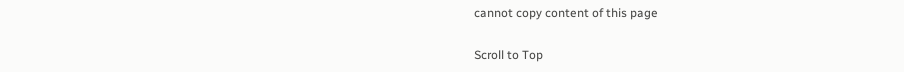cannot copy content of this page

Scroll to Top